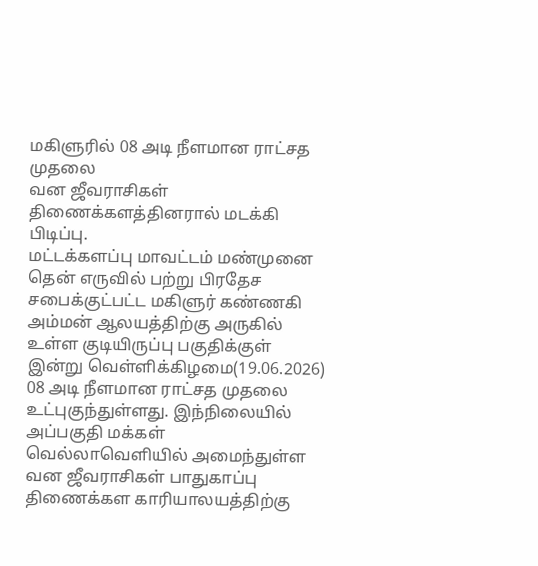மகிளுரில் 08 அடி நீளமான ராட்சத முதலை
வன ஜீவராசிகள் திணைக்களத்தினரால் மடக்கி பிடிப்பு.
மட்டக்களப்பு மாவட்டம் மண்முனை தென் எருவில் பற்று பிரதேச சபைக்குட்பட்ட மகிளுர் கண்ணகி அம்மன் ஆலயத்திற்கு அருகில் உள்ள குடியிருப்பு பகுதிக்குள் இன்று வெள்ளிக்கிழமை(19.06.2026) 08 அடி நீளமான ராட்சத முதலை உட்புகுந்துள்ளது. இந்நிலையில் அப்பகுதி மக்கள் வெல்லாவெளியில் அமைந்துள்ள வன ஜீவராசிகள் பாதுகாப்பு திணைக்கள காரியாலயத்திற்கு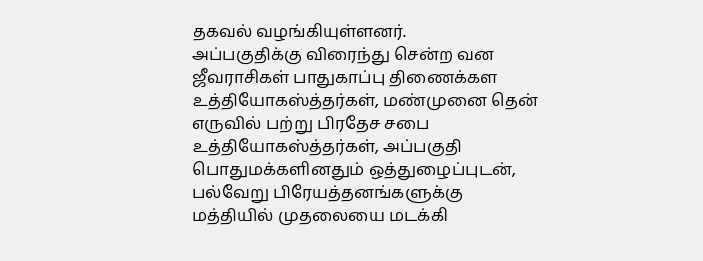தகவல் வழங்கியுள்ளனர்.
அப்பகுதிக்கு விரைந்து சென்ற வன ஜீவராசிகள் பாதுகாப்பு திணைக்கள உத்தியோகஸ்த்தர்கள், மண்முனை தென் எருவில் பற்று பிரதேச சபை உத்தியோகஸ்த்தர்கள், அப்பகுதி பொதுமக்களினதும் ஒத்துழைப்புடன், பல்வேறு பிரேயத்தனங்களுக்கு மத்தியில் முதலையை மடக்கி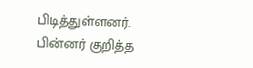பிடித்துள்ளனர்.
பின்னர் குறித்த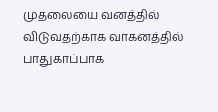முதலையை வனத்தில் விடுவதற்காக வாகனத்தில்
பாதுகாப்பாக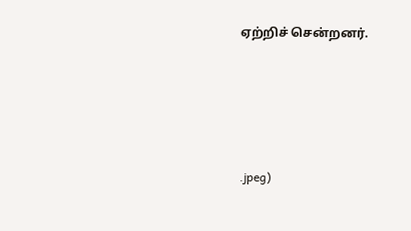ஏற்றிச் சென்றனர்.





.jpeg)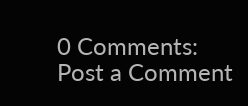0 Comments:
Post a Comment